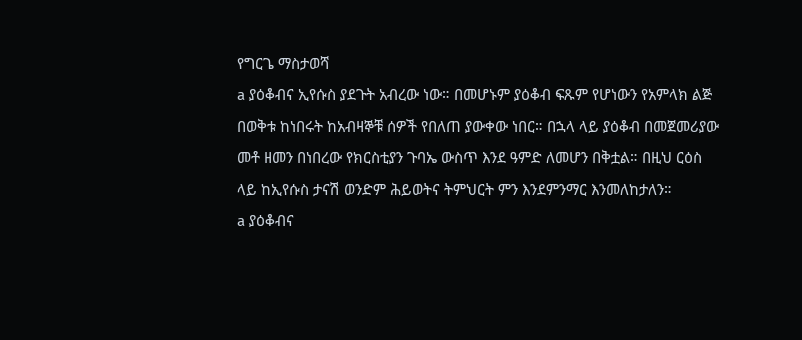የግርጌ ማስታወሻ
a ያዕቆብና ኢየሱስ ያደጉት አብረው ነው። በመሆኑም ያዕቆብ ፍጹም የሆነውን የአምላክ ልጅ በወቅቱ ከነበሩት ከአብዛኞቹ ሰዎች የበለጠ ያውቀው ነበር። በኋላ ላይ ያዕቆብ በመጀመሪያው መቶ ዘመን በነበረው የክርስቲያን ጉባኤ ውስጥ እንደ ዓምድ ለመሆን በቅቷል። በዚህ ርዕስ ላይ ከኢየሱስ ታናሽ ወንድም ሕይወትና ትምህርት ምን እንደምንማር እንመለከታለን።
a ያዕቆብና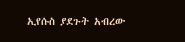ኢየሱስ ያደጉት አብረው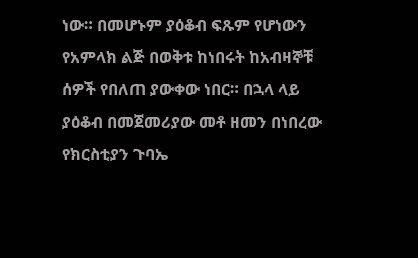ነው። በመሆኑም ያዕቆብ ፍጹም የሆነውን የአምላክ ልጅ በወቅቱ ከነበሩት ከአብዛኞቹ ሰዎች የበለጠ ያውቀው ነበር። በኋላ ላይ ያዕቆብ በመጀመሪያው መቶ ዘመን በነበረው የክርስቲያን ጉባኤ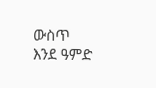ውስጥ እንደ ዓምድ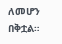ለመሆን በቅቷል።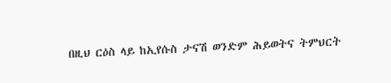በዚህ ርዕስ ላይ ከኢየሱስ ታናሽ ወንድም ሕይወትና ትምህርት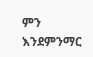ምን እንደምንማር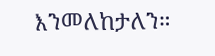እንመለከታለን።